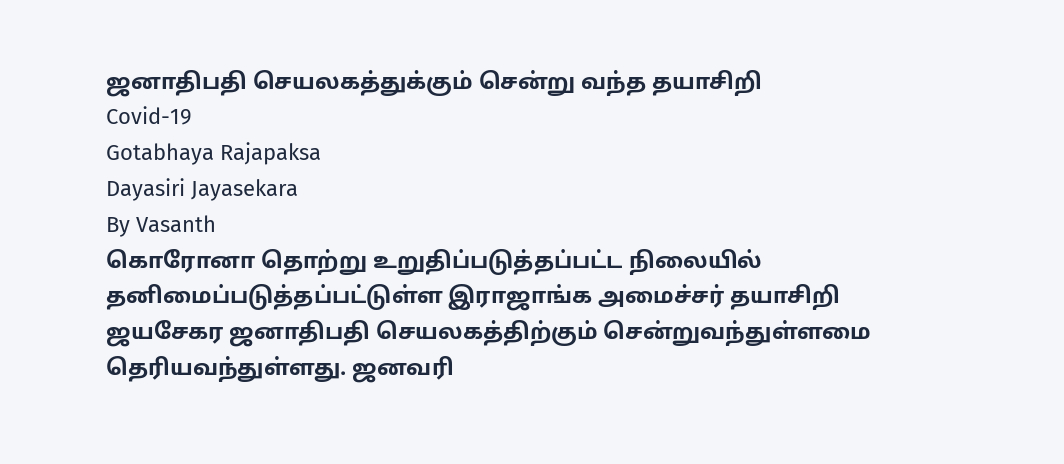ஜனாதிபதி செயலகத்துக்கும் சென்று வந்த தயாசிறி
Covid-19
Gotabhaya Rajapaksa
Dayasiri Jayasekara
By Vasanth
கொரோனா தொற்று உறுதிப்படுத்தப்பட்ட நிலையில் தனிமைப்படுத்தப்பட்டுள்ள இராஜாங்க அமைச்சர் தயாசிறி ஜயசேகர ஜனாதிபதி செயலகத்திற்கும் சென்றுவந்துள்ளமை தெரியவந்துள்ளது. ஜனவரி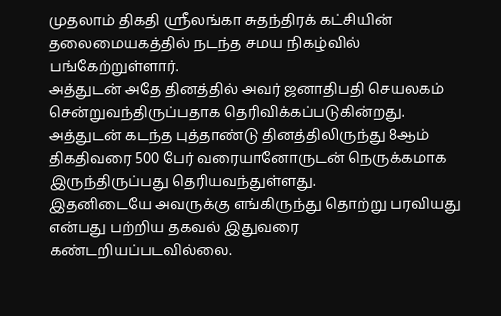முதலாம் திகதி ஸ்ரீலங்கா சுதந்திரக் கட்சியின் தலைமையகத்தில் நடந்த சமய நிகழ்வில் பங்கேற்றுள்ளார்.
அத்துடன் அதே தினத்தில் அவர் ஜனாதிபதி செயலகம் சென்றுவந்திருப்பதாக தெரிவிக்கப்படுகின்றது. அத்துடன் கடந்த புத்தாண்டு தினத்திலிருந்து 8ஆம் திகதிவரை 500 பேர் வரையானோருடன் நெருக்கமாக இருந்திருப்பது தெரியவந்துள்ளது.
இதனிடையே அவருக்கு எங்கிருந்து தொற்று பரவியது என்பது பற்றிய தகவல் இதுவரை கண்டறியப்படவில்லை.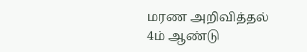மரண அறிவித்தல்
4ம் ஆண்டு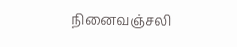நினைவஞ்சலி